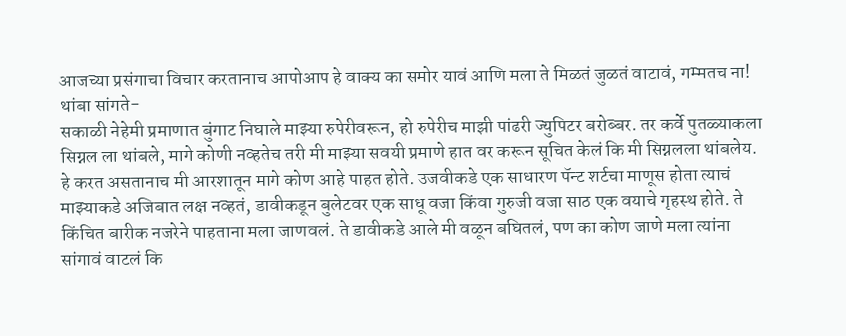आजच्या प्रसंगाचा विचार करतानाच आपोआप हे वाक्य का समोर यावं आणि मला ते मिळतं जुळतं वाटावं, गम्मतच ना!
थांबा सांगते-
सकाळी नेहेमी प्रमाणात बुंगाट निघाले माझ्या रुपेरीवरून, हो रुपेरीच माझी पांढरी ज्युपिटर बरोब्बर. तर कर्वे पुतळ्याकला सिग्नल ला थांबले, मागे कोणी नव्हतेच तरी मी माझ्या सवयी प्रमाणे हात वर करून सूचित केलं कि मी सिग्नलला थांबलेय. हे करत असतानाच मी आरशातून मागे कोण आहे पाहत होते. उजवीकडे एक साधारण पॅन्ट शर्टचा माणूस होता त्याचं माझ्याकडे अजिबात लक्ष नव्हतं, डावीकडून बुलेटवर एक साधू वजा किंवा गुरुजी वजा साठ एक वयाचे गृहस्थ होते. ते किंचित बारीक नजरेने पाहताना मला जाणवलं. ते डावीकडे आले मी वळून बघितलं, पण का कोण जाणे मला त्यांना सांगावं वाटलं कि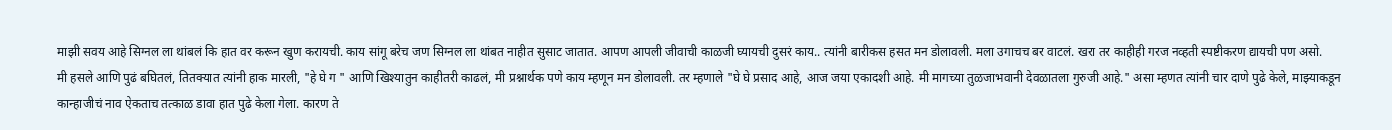माझी सवय आहे सिग्नल ला थांबलं कि हात वर करून खुण करायची. काय सांगू बरेच जण सिग्नल ला थांबत नाहीत सुसाट जातात. आपण आपली जीवाची काळजी घ्यायची दुसरं काय.. त्यांनी बारीकस हसत मन डोलावली. मला उगाचच बर वाटलं. खरा तर काहीही गरज नव्हती स्पष्टीकरण द्यायची पण असो.
मी हसले आणि पुढं बघितलं, तितक्यात त्यांनी हाक मारली, "हे घे ग " आणि खिश्यातुन काहीतरी काढलं, मी प्रश्नार्थक पणे काय म्हणून मन डोलावली. तर म्हणाले "घे घे प्रसाद आहे, आज जया एकादशी आहे. मी मागच्या तुळजाभवानी देवळातला गुरुजी आहे." असा म्हणत त्यांनी चार दाणे पुढे केले, माझ्याकडून कान्हाजीचं नाव ऐकताच तत्काळ डावा हात पुढे केला गेला. कारण ते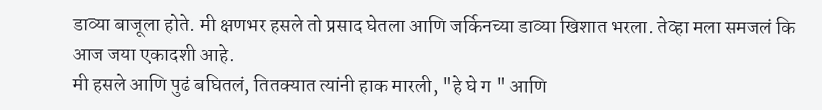डाव्या बाजूला होते. मी क्षणभर हसले तो प्रसाद घेतला आणि जर्किनच्या डाव्या खिशात भरला. तेव्हा मला समजलं कि आज जया एकादशी आहे.
मी हसले आणि पुढं बघितलं, तितक्यात त्यांनी हाक मारली, "हे घे ग " आणि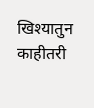खिश्यातुन काहीतरी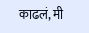काढलं, मी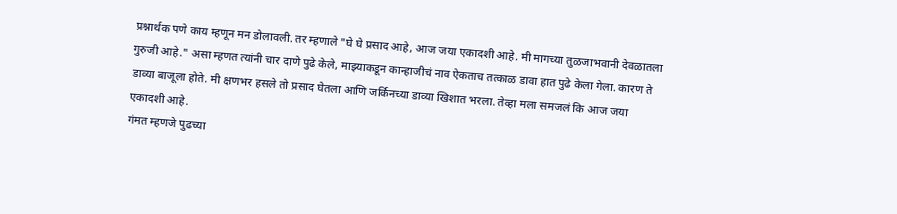प्रश्नार्थक पणे काय म्हणून मन डोलावली. तर म्हणाले "घे घे प्रसाद आहे, आज जया एकादशी आहे. मी मागच्या तुळजाभवानी देवळातला गुरुजी आहे." असा म्हणत त्यांनी चार दाणे पुढे केले, माझ्याकडून कान्हाजीचं नाव ऐकताच तत्काळ डावा हात पुढे केला गेला. कारण ते डाव्या बाजूला होते. मी क्षणभर हसले तो प्रसाद घेतला आणि जर्किनच्या डाव्या खिशात भरला. तेव्हा मला समजलं कि आज जया एकादशी आहे.
गंमत म्हणजे पुढच्या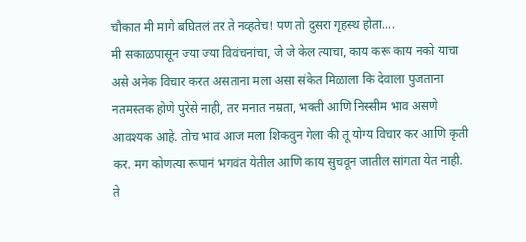चौकात मी मागे बघितलं तर ते नव्हतेच! पण तो दुसरा गृहस्थ होता....
मी सकाळपासून ज्या ज्या विवंचनांचा, जे जे केल त्याचा, काय करू काय नको याचा असे अनेक विचार करत असताना मला असा संकेत मिळाला कि देवाला पुजताना नतमस्तक होणे पुरेसे नाही, तर मनात नम्रता, भक्ती आणि निस्सीम भाव असणे आवश्यक आहे. तोच भाव आज मला शिकवुन गेला की तू योग्य विचार कर आणि कृती कर. मग कोणत्या रूपानं भगवंत येतील आणि काय सुचवून जातील सांगता येत नाही.
ते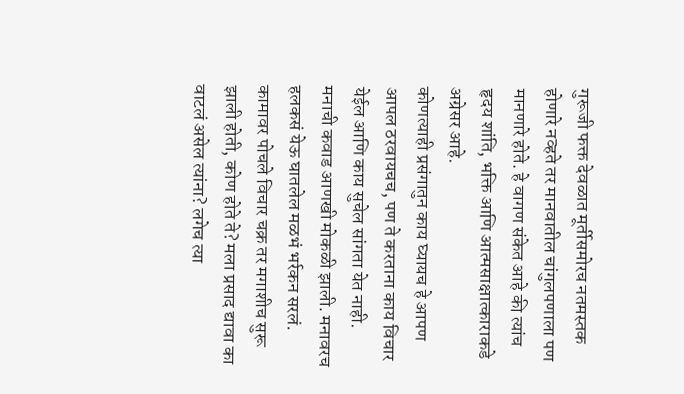गुरूजी फक्त देवळात मूर्तीसमोरच नतमस्तक होणारे नव्हते तर मानवातील चांगुलपणाला पण मानणारे होते. हे वागण संकेत आहे की त्यांच हृदय शांति, भक्ति आणि आत्मसाक्षात्काराकडे अग्रेसर आहे.
कोणत्याही प्रसंगातुन काय घ्यायच हे आपण आपल ठरवायचच, पण ते करताना काय विचार येईल आणि काय सुचेल सांगता येत नाही.
मनाची कवाड आणखी मोकळी झाली. मनावरच हलकसं येऊ घातलेल मळभं भर्रकन सरलं.
कामावर पोचले विचार चक्र तर मगाशीच सुरू झाली होती, कोण होते ते? मला प्रसाद द्यावा का वाटलं असेल त्यांना? लगेच त्या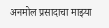अनमोल प्रसादाचा माझ्या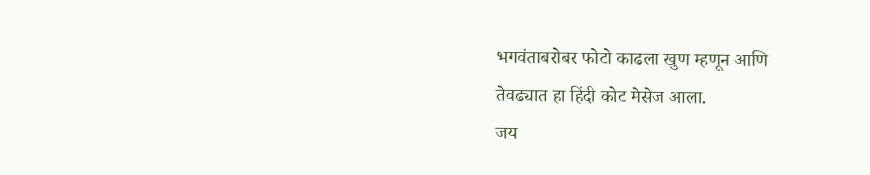भगवंताबरोबर फोटो काढला खुण म्हणून आणि
तेवढ्यात हा हिंदी कोट मेसेज आला.
जय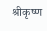श्रीकृष्ण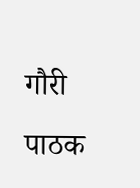गौरी पाठक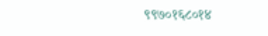९९७०१६८०१४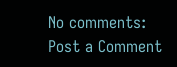No comments:
Post a Comment